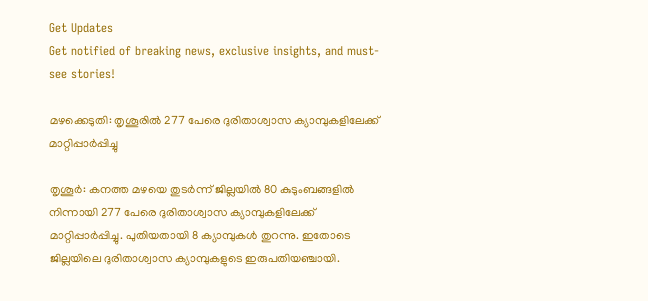Get Updates
Get notified of breaking news, exclusive insights, and must-see stories!

മഴക്കെടുതി: തൃശൂരില്‍ 277 പേരെ ദുരിതാശ്വാസ ക്യാമ്പുകളിലേക്ക് മാറ്റിപ്പാര്‍പ്പിച്ചു

തൃശൂര്‍: കനത്ത മഴയെ തുടര്‍ന്ന് ജില്ലയില്‍ 80 കുടുംബങ്ങളില്‍ നിന്നായി 277 പേരെ ദുരിതാശ്വാസ ക്യാമ്പുകളിലേക്ക് മാറ്റിപ്പാര്‍പ്പിച്ചു. പുതിയതായി 8 ക്യാമ്പുകള്‍ തുറന്നു. ഇതോടെ ജില്ലയിലെ ദുരിതാശ്വാസ ക്യാമ്പുകളുടെ ഇരുപതിയഞ്ചായി.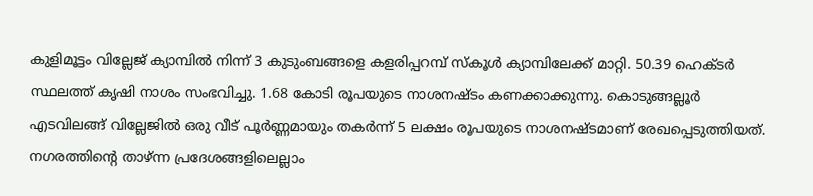കുളിമൂട്ടം വില്ലേജ് ക്യാമ്പില്‍ നിന്ന് 3 കുടുംബങ്ങളെ കളരിപ്പറമ്പ് സ്‌കൂള്‍ ക്യാമ്പിലേക്ക് മാറ്റി. 50.39 ഹെക്ടര്‍ സ്ഥലത്ത് കൃഷി നാശം സംഭവിച്ചു. 1.68 കോടി രൂപയുടെ നാശനഷ്ടം കണക്കാക്കുന്നു. കൊടുങ്ങല്ലൂര്‍ എടവിലങ്ങ് വില്ലേജില്‍ ഒരു വീട് പൂര്‍ണ്ണമായും തകര്‍ന്ന് 5 ലക്ഷം രൂപയുടെ നാശനഷ്ടമാണ് രേഖപ്പെടുത്തിയത്. നഗരത്തിന്റെ താഴ്ന്ന പ്രദേശങ്ങളിലെല്ലാം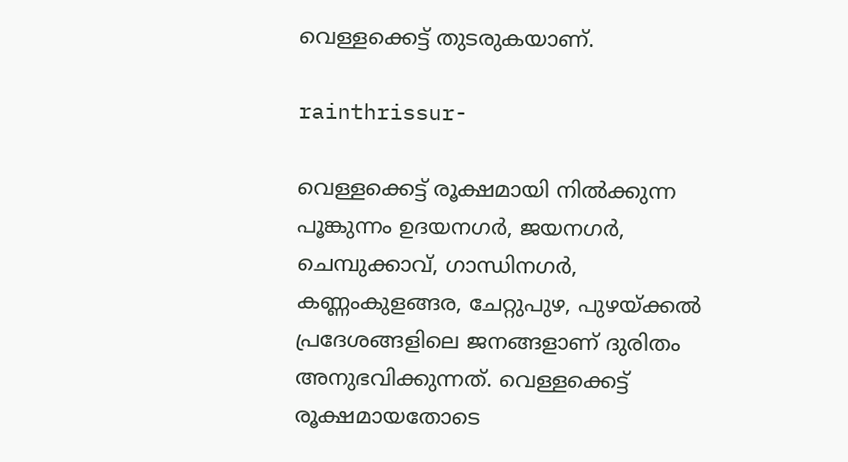വെള്ളക്കെട്ട് തുടരുകയാണ്.

rainthrissur-

വെള്ളക്കെട്ട് രൂക്ഷമായി നില്‍ക്കുന്ന പൂങ്കുന്നം ഉദയനഗര്‍, ജയനഗര്‍, ചെമ്പുക്കാവ്, ഗാന്ധിനഗര്‍, കണ്ണംകുളങ്ങര, ചേറ്റുപുഴ, പുഴയ്ക്കല്‍ പ്രദേശങ്ങളിലെ ജനങ്ങളാണ് ദുരിതം അനുഭവിക്കുന്നത്. വെള്ളക്കെട്ട് രൂക്ഷമായതോടെ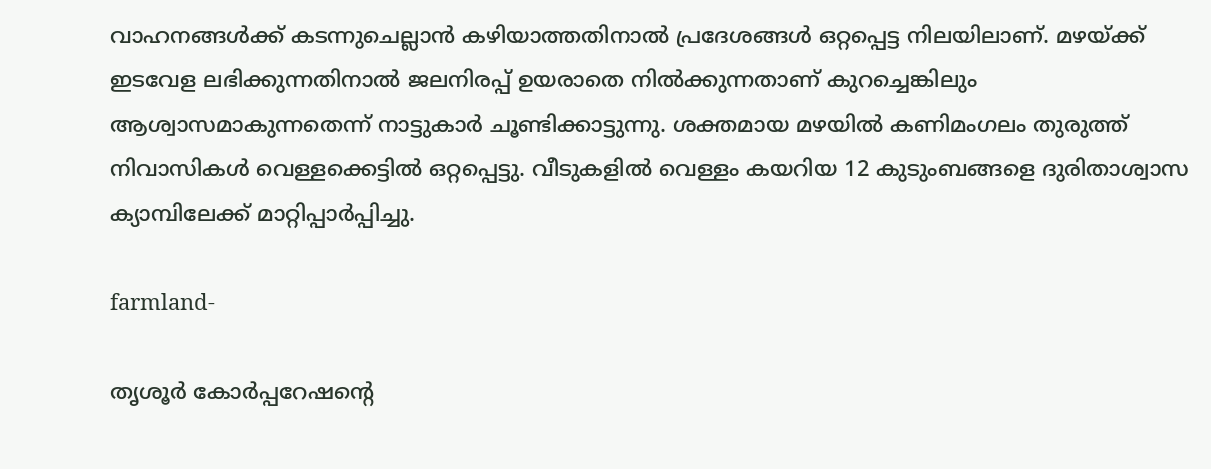വാഹനങ്ങള്‍ക്ക് കടന്നുചെല്ലാന്‍ കഴിയാത്തതിനാല്‍ പ്രദേശങ്ങള്‍ ഒറ്റപ്പെട്ട നിലയിലാണ്. മഴയ്ക്ക് ഇടവേള ലഭിക്കുന്നതിനാല്‍ ജലനിരപ്പ് ഉയരാതെ നില്‍ക്കുന്നതാണ് കുറച്ചെങ്കിലും ആശ്വാസമാകുന്നതെന്ന് നാട്ടുകാര്‍ ചൂണ്ടിക്കാട്ടുന്നു. ശക്തമായ മഴയില്‍ കണിമംഗലം തുരുത്ത് നിവാസികള്‍ വെള്ളക്കെട്ടില്‍ ഒറ്റപ്പെട്ടു. വീടുകളില്‍ വെള്ളം കയറിയ 12 കുടുംബങ്ങളെ ദുരിതാശ്വാസ ക്യാമ്പിലേക്ക് മാറ്റിപ്പാര്‍പ്പിച്ചു.

farmland-

തൃശൂര്‍ കോര്‍പ്പറേഷന്റെ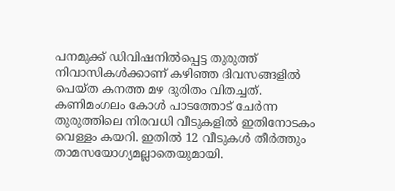പനമുക്ക് ഡിവിഷനില്‍പ്പെട്ട തുരുത്ത് നിവാസികള്‍ക്കാണ് കഴിഞ്ഞ ദിവസങ്ങളില്‍ പെയ്ത കനത്ത മഴ ദുരിതം വിതച്ചത്. കണിമംഗലം കോള്‍ പാടത്തോട് ചേര്‍ന്ന തുരുത്തിലെ നിരവധി വീടുകളില്‍ ഇതിനോടകം വെള്ളം കയറി. ഇതില്‍ 12 വീടുകള്‍ തീര്‍ത്തും താമസയോഗ്യമല്ലാതെയുമായി.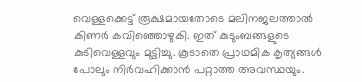വെള്ളക്കെട്ട് രൂക്ഷമായതോടെ മലിനജലത്താല്‍ കിണര്‍ കവിഞ്ഞൊഴുകി. ഇത് കുടുംബങ്ങളുടെ കുടിവെള്ളവും മുട്ടിച്ചു. കൂടാതെ പ്രാഥമിക കൃത്യങ്ങള്‍ പോലും നിര്‍വഹിക്കാന്‍ പറ്റാത്ത അവസ്ഥയും.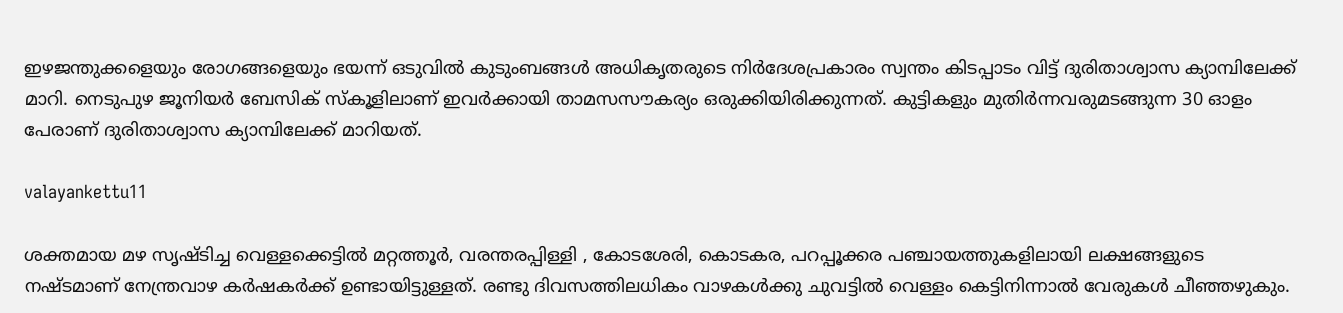ഇഴജന്തുക്കളെയും രോഗങ്ങളെയും ഭയന്ന് ഒടുവില്‍ കുടുംബങ്ങള്‍ അധികൃതരുടെ നിര്‍ദേശപ്രകാരം സ്വന്തം കിടപ്പാടം വിട്ട് ദുരിതാശ്വാസ ക്യാമ്പിലേക്ക് മാറി. നെടുപുഴ ജൂനിയര്‍ ബേസിക് സ്‌കൂളിലാണ് ഇവര്‍ക്കായി താമസസൗകര്യം ഒരുക്കിയിരിക്കുന്നത്. കുട്ടികളും മുതിര്‍ന്നവരുമടങ്ങുന്ന 30 ഓളം പേരാണ് ദുരിതാശ്വാസ ക്യാമ്പിലേക്ക് മാറിയത്.

valayankettu11

ശക്തമായ മഴ സൃഷ്ടിച്ച വെള്ളക്കെട്ടില്‍ മറ്റത്തൂര്‍, വരന്തരപ്പിള്ളി , കോടശേരി, കൊടകര, പറപ്പൂക്കര പഞ്ചായത്തുകളിലായി ലക്ഷങ്ങളുടെ നഷ്ടമാണ് നേന്ത്രവാഴ കര്‍ഷകര്‍ക്ക് ഉണ്ടായിട്ടുള്ളത്. രണ്ടു ദിവസത്തിലധികം വാഴകള്‍ക്കു ചുവട്ടില്‍ വെള്ളം കെട്ടിനിന്നാല്‍ വേരുകള്‍ ചീഞ്ഞഴുകും.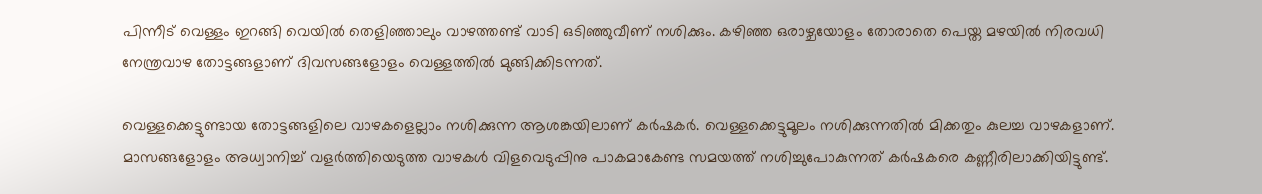പിന്നീട് വെള്ളം ഇറങ്ങി വെയില്‍ തെളിഞ്ഞാലും വാഴത്തണ്ട് വാടി ഒടിഞ്ഞുവീണ് നശിക്കും. കഴിഞ്ഞ ഒരാഴ്ചയോളം തോരാതെ പെയ്ത മഴയില്‍ നിരവധി നേന്ത്രവാഴ തോട്ടങ്ങളാണ് ദിവസങ്ങളോളം വെള്ളത്തില്‍ മുങ്ങിക്കിടന്നത്.

വെള്ളക്കെട്ടുണ്ടായ തോട്ടങ്ങളിലെ വാഴകളെല്ലാം നശിക്കുന്ന ആശങ്കയിലാണ് കര്‍ഷകര്‍. വെള്ളക്കെട്ടുമൂലം നശിക്കുന്നതില്‍ മിക്കതും കുലച്ച വാഴകളാണ്. മാസങ്ങളോളം അധ്വാനിച്ച് വളര്‍ത്തിയെടുത്ത വാഴകള്‍ വിളവെടുപ്പിനു പാകമാകേണ്ട സമയത്ത് നശിച്ചുപോകുന്നത് കര്‍ഷകരെ കണ്ണീരിലാക്കിയിട്ടുണ്ട്.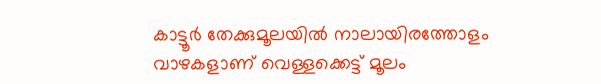കാട്ടൂര്‍ തേക്കുമൂലയില്‍ നാലായിരത്തോളം വാഴകളാണ് വെള്ളക്കെട്ട് മൂലം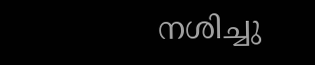നശിച്ചു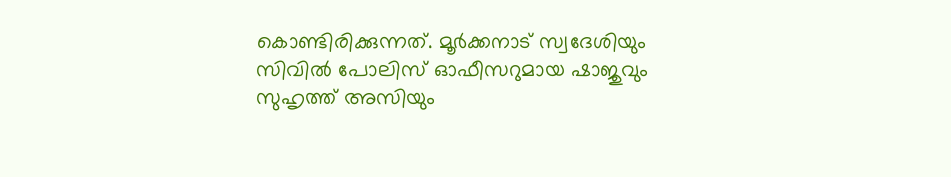കൊണ്ടിരിക്കുന്നത്. മൂര്‍ക്കനാട് സ്വദേശിയും സിവില്‍ പോലിസ് ഓഫീസറുമായ ഷാജുവും സുഹൃത്ത് അസിയും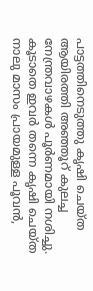പാട്ടത്തിനെടുത്തു കൃഷി ചെയ്ത ആയിരത്തി അഞ്ഞൂറ് കുലച്ച നേന്ത്രവാഴകള്‍ പൂര്‍ണമായി നശിച്ചു. കൂടാതെ ഇവര്‍ തന്നെ കൃഷി ചെയ്ത നാലു മാസം പ്രായമുള്ള പൂവന്‍,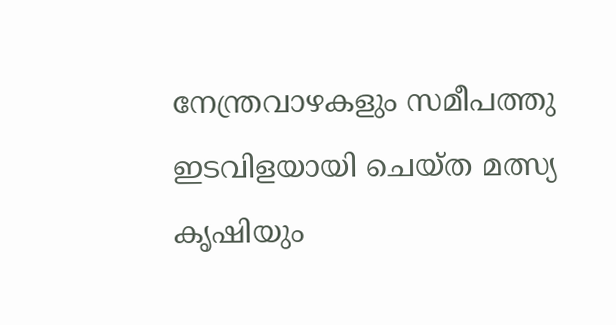നേന്ത്രവാഴകളും സമീപത്തു ഇടവിളയായി ചെയ്ത മത്സ്യ കൃഷിയും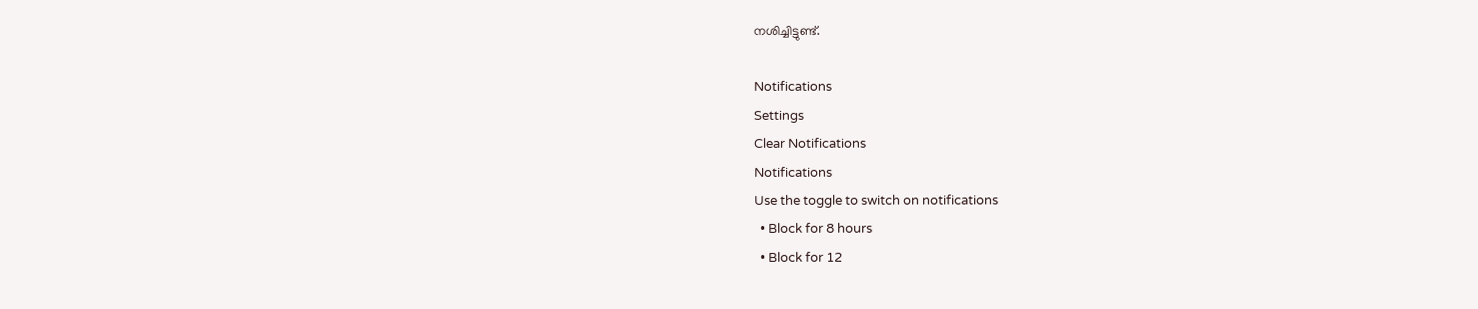നശിച്ചിട്ടുണ്ട്.

Notifications
Settings
Clear Notifications
Notifications
Use the toggle to switch on notifications
  • Block for 8 hours
  • Block for 12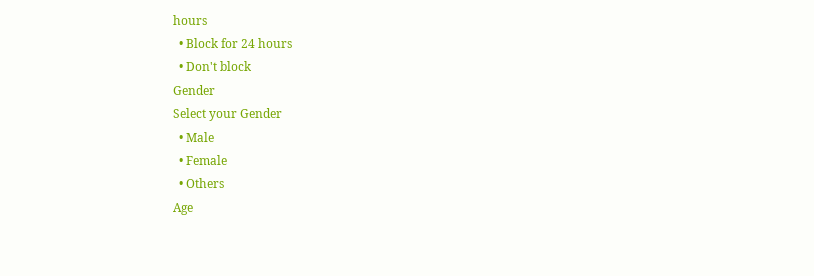hours
  • Block for 24 hours
  • Don't block
Gender
Select your Gender
  • Male
  • Female
  • Others
Age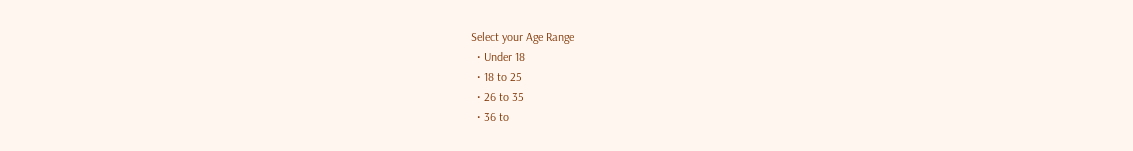Select your Age Range
  • Under 18
  • 18 to 25
  • 26 to 35
  • 36 to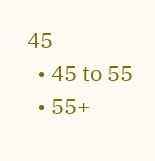45
  • 45 to 55
  • 55+